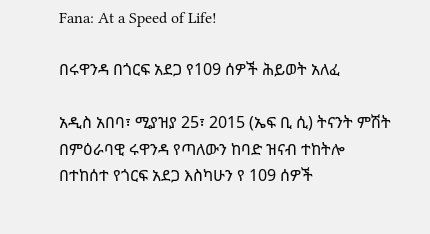Fana: At a Speed of Life!

በሩዋንዳ በጎርፍ አደጋ የ109 ሰዎች ሕይወት አለፈ

አዲስ አበባ፣ ሚያዝያ 25፣ 2015 (ኤፍ ቢ ሲ) ትናንት ምሽት በምዕራባዊ ሩዋንዳ የጣለውን ከባድ ዝናብ ተከትሎ በተከሰተ የጎርፍ አደጋ እስካሁን የ 109 ሰዎች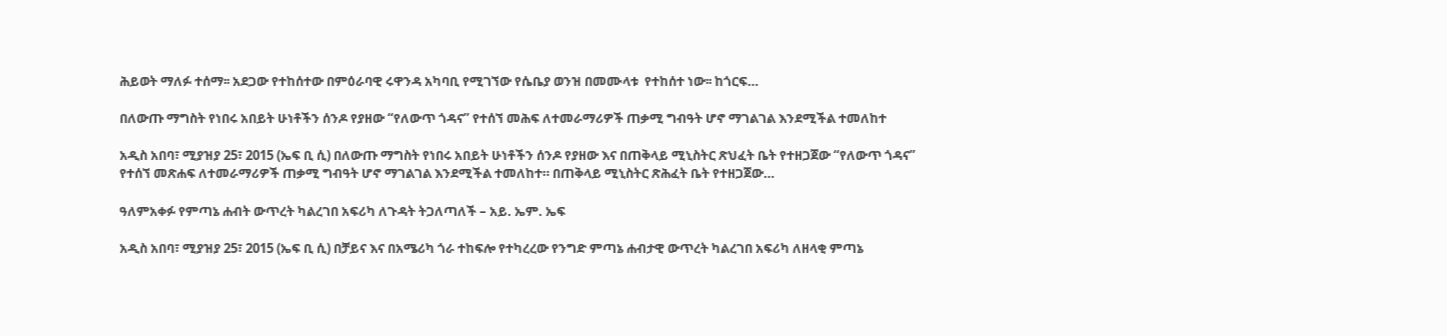ሕይወት ማለፉ ተሰማ፡፡ አደጋው የተከሰተው በምዕራባዊ ሩዋንዳ አካባቢ የሚገኘው የሴቤያ ወንዝ በመሙላቱ  የተከሰተ ነው፡፡ ከጎርፍ…

በለውጡ ማግስት የነበሩ አበይት ሁነቶችን ሰንዶ የያዘው “የለውጥ ጎዳና” የተሰኘ መሕፍ ለተመራማሪዎች ጠቃሚ ግብዓት ሆኖ ማገልገል እንደሚችል ተመለከተ

አዲስ አበባ፣ ሚያዝያ 25፣ 2015 (ኤፍ ቢ ሲ) በለውጡ ማግስት የነበሩ አበይት ሁነቶችን ሰንዶ የያዘው እና በጠቅላይ ሚኒስትር ጽህፈት ቤት የተዘጋጀው “የለውጥ ጎዳና” የተሰኘ መጽሐፍ ለተመራማሪዎች ጠቃሚ ግብዓት ሆኖ ማገልገል እንደሚችል ተመለከተ። በጠቅላይ ሚኒስትር ጽሕፈት ቤት የተዘጋጀው…

ዓለምአቀፉ የምጣኔ ሐብት ውጥረት ካልረገበ አፍሪካ ለጉዳት ትጋለጣለች – አይ. ኤም. ኤፍ

አዲስ አበባ፣ ሚያዝያ 25፣ 2015 (ኤፍ ቢ ሲ) በቻይና እና በአሜሪካ ጎራ ተከፍሎ የተካረረው የንግድ ምጣኔ ሐብታዊ ውጥረት ካልረገበ አፍሪካ ለዘላቂ ምጣኔ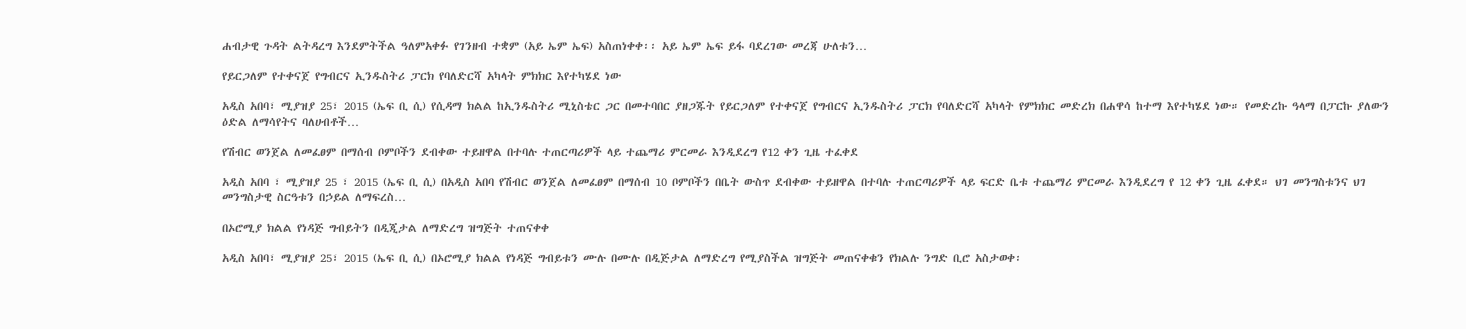ሐብታዊ ጉዳት ልትዳረግ እንደምትችል ዓለምአቀፉ የገንዘብ ተቋም (አይ ኤም ኤፍ) አስጠነቀቀ፡፡ አይ ኤም ኤፍ ይፋ ባደረገው መረጃ ሁለቱን…

የይርጋለም የተቀናጀ የግብርና ኢንዱስትሪ ፓርክ የባለድርሻ አካላት ምክክር እየተካሄደ ነው

አዲስ አበባ፣ ሚያዝያ 25፣ 2015 (ኤፍ ቢ ሲ) የሲዳማ ክልል ከኢንዱስትሪ ሚኒስቴር ጋር በመተባበር ያዘጋጁት የይርጋለም የተቀናጀ የግብርና ኢንዱስትሪ ፓርክ የባለድርሻ አካላት የምክክር መድረክ በሐዋሳ ከተማ እየተካሄደ ነው። የመድረኩ ዓላማ በፓርኩ ያለውን ዕድል ለማሳየትና ባለሀብቶች…

የሽብር ወንጀል ለመፈፀም በማሰብ ቦምቦችን ደብቀው ተይዘዋል በተባሉ ተጠርጣሪዎች ላይ ተጨማሪ ምርመራ እንዲደረግ የ12 ቀን ጊዜ ተፈቀደ

አዲስ አበባ ፣ ሚያዝያ 25 ፣ 2015 (ኤፍ ቢ ሲ) በአዲስ አበባ የሽብር ወንጀል ለመፈፀም በማሰብ 10 ቦምቦችን በቤት ውስጥ ደብቀው ተይዘዋል በተባሉ ተጠርጣሪዎች ላይ ፍርድ ቤቱ ተጨማሪ ምርመራ እንዲደረግ የ 12 ቀን ጊዜ ፈቀደ። ህገ መንግስቱንና ህገ መንግስታዊ ስርዓቱን በኃይል ለማፍረስ…

በኦሮሚያ ክልል የነዳጅ ግብይትን በዲጂታል ለማድረግ ዝግጅት ተጠናቀቀ

አዲስ አበባ፣ ሚያዝያ 25፣ 2015 (ኤፍ ቢ ሲ) በኦሮሚያ ክልል የነዳጅ ግብይቱን ሙሉ በሙሉ በዲጅታል ለማድረግ የሚያስችል ዝግጅት መጠናቀቁን የክልሉ ንግድ ቢሮ አስታወቀ፡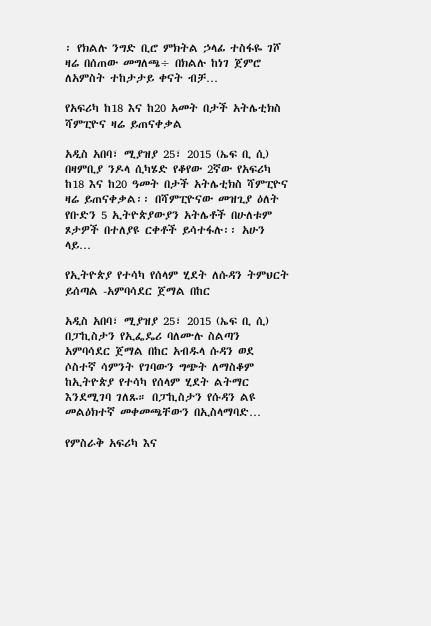፡ የክልሉ ንግድ ቢሮ ምክትል ኃላፊ ተስፋዬ ገሾ ዛሬ በሰጠው መግለጫ÷ በክልሉ ከነገ ጀምሮ ለአምስት ተከታታይ ቀናት ብቻ…

የአፍሪካ ከ18 እና ከ20 አመት በታች አትሌቲክስ ሻምፒዮና ዛሬ ይጠናቀቃል

አዲስ አበባ፣ ሚያዝያ 25፣ 2015 (ኤፍ ቢ ሲ) በዛምቢያ ንዶላ ሲካሄድ የቆየው 2ኛው የአፍሪካ ከ18 እና ከ20 ዓመት በታች አትሌቲክስ ሻምፒዮና ዛሬ ይጠናቀቃል፡፡ በሻምፒዮናው መዝጊያ ዕለት የቡድን 5 ኢትዮጵያውያን አትሌቶች በሁለቱም ጾታዎች በተለያዩ ርቀቶች ይሳተፋሉ፡፡ አሁን ላይ…

የኢትዮጵያ የተሳካ የሰላም ሂደት ለሱዳን ትምህርት ይሰጣል -አምባሳደር ጀማል በከር

አዲስ አበባ፣ ሚያዝያ 25፣ 2015 (ኤፍ ቢ ሲ) በፓኪስታን የኢፌዴሪ ባለሙሉ ስልጣን አምባሳደር ጀማል በከር አብዱላ ሱዳን ወደ ሶስተኛ ሳምንት የገባውን ግጭት ለማስቆም ከኢትዮጵያ የተሳካ የሰላም ሂደት ልትማር እንደሚገባ ገለጹ። በፓኪስታን የሱዳን ልዩ መልዕክተኛ መቀመጫቸውን በኢስላማባድ…

የምስራቅ አፍሪካ እና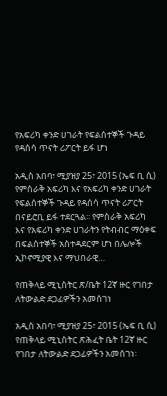የአፍሪካ ቀንድ ሀገራት የፍልሰተኞች ጉዳይ የዳሰሳ ጥናት ሪፖርት ይፋ ሆነ

አዲስ አበባ፣ ሚያዝያ 25፣ 2015 (ኤፍ ቢ ሲ) የምስራቅ አፍሪካ እና የአፍሪካ ቀንድ ሀገራት የፍልሰተኞች ጉዳይ የዳሰሳ ጥናት ሪፖርት በናይሮቢ ይፋ ተደርጓል፡፡ የምስራቅ አፍሪካ እና የአፍሪካ ቀንድ ሀገራትን የትብብር ማዕቀፍ በፍልሰተኞች አስተዳደርም ሆነ በሌሎች ኢኮኖሚያዊ እና ማህበራዊ…

የጠቅላይ ሚኒስትር ጽ/ቤት 12ኛ ዙር የገበታ ለትውልድ ደጋፊዎችን አመሰገነ

አዲስ አበባ፣ ሚያዝያ 25፣ 2015 (ኤፍ ቢ ሲ) የጠቅላይ ሚኒስትር ጽሕፈት ቤት 12ኛ ዙር የገበታ ለትውልድ ደጋፊዎችን አመሰገነ፡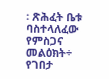፡ ጽሕፈት ቤቱ ባስተላለፈው የምስጋና መልዕክት÷ የገበታ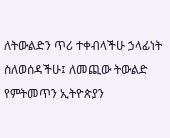ለትውልድን ጥሪ ተቀብላችሁ ኃላፊነት ስለወሰዳችሁ፤ ለመጪው ትውልድ የምትመጥን ኢትዮጵያን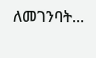ለመገንባት…